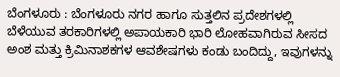ಬೆಂಗಳೂರು : ಬೆಂಗಳೂರು ನಗರ ಹಾಗೂ ಸುತ್ತಲಿನ ಪ್ರದೇಶಗಳಲ್ಲಿ ಬೆಳೆಯುವ ತರಕಾರಿಗಳಲ್ಲಿ ಅಪಾಯಕಾರಿ ಭಾರಿ ಲೋಹವಾಗಿರುವ ಸೀಸದ ಅಂಶ ಮತ್ತು ಕ್ರಿಮಿನಾಶಕಗಳ ಆವಶೇಷಗಳು ಕಂಡು ಬಂದಿದ್ದು, ಇವುಗಳನ್ನು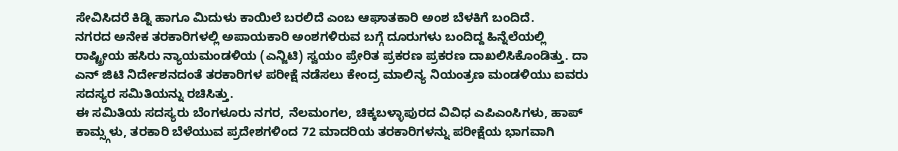ಸೇವಿಸಿದರೆ ಕಿಡ್ನಿ ಹಾಗೂ ಮಿದುಳು ಕಾಯಿಲೆ ಬರಲಿದೆ ಎಂಬ ಆಘಾತಕಾರಿ ಅಂಶ ಬೆಳಕಿಗೆ ಬಂದಿದೆ.
ನಗರದ ಅನೇಕ ತರಕಾರಿಗಳಲ್ಲಿ ಅಪಾಯಕಾರಿ ಅಂಶಗಳಿರುವ ಬಗ್ಗೆ ದೂರುಗಳು ಬಂದಿದ್ದ ಹಿನ್ನೆಲೆಯಲ್ಲಿ ರಾಷ್ಟ್ರೀಯ ಹಸಿರು ನ್ಯಾಯಮಂಡಳಿಯ (ಎನ್ಜಿಟಿ) ಸ್ವಯಂ ಪ್ರೇರಿತ ಪ್ರಕರಣ ಪ್ರಕರಣ ದಾಖಲಿಸಿಕೊಂಡಿತ್ತು. ದಾ ಎನ್ ಜಿಟಿ ನಿರ್ದೇಶನದಂತೆ ತರಕಾರಿಗಳ ಪರೀಕ್ಷೆ ನಡೆಸಲು ಕೇಂದ್ರ ಮಾಲಿನ್ಯ ನಿಯಂತ್ರಣ ಮಂಡಳಿಯು ಐವರು ಸದಸ್ಯರ ಸಮಿತಿಯನ್ನು ರಚಿಸಿತ್ತು.
ಈ ಸಮಿತಿಯ ಸದಸ್ಯರು ಬೆಂಗಳೂರು ನಗರ, ನೆಲಮಂಗಲ, ಚಿಕ್ಕಬಳ್ಳಾಪುರದ ವಿವಿಧ ಎಪಿಎಂಸಿಗಳು, ಹಾಪ್ ಕಾಮ್ಸ್ಗಳು, ತರಕಾರಿ ಬೆಳೆಯುವ ಪ್ರದೇಶಗಳಿಂದ 72 ಮಾದರಿಯ ತರಕಾರಿಗಳನ್ನು ಪರೀಕ್ಷೆಯ ಭಾಗವಾಗಿ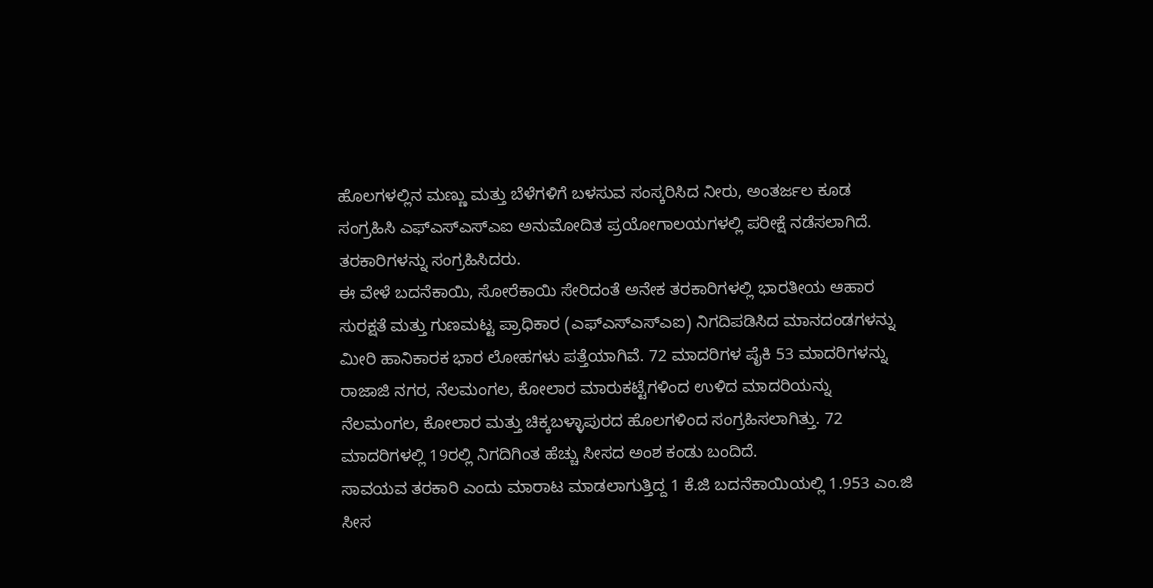ಹೊಲಗಳಲ್ಲಿನ ಮಣ್ಣು ಮತ್ತು ಬೆಳೆಗಳಿಗೆ ಬಳಸುವ ಸಂಸ್ಕರಿಸಿದ ನೀರು, ಅಂತರ್ಜಲ ಕೂಡ ಸಂಗ್ರಹಿಸಿ ಎಫ್ಎಸ್ಎಸ್ಎಐ ಅನುಮೋದಿತ ಪ್ರಯೋಗಾಲಯಗಳಲ್ಲಿ ಪರೀಕ್ಷೆ ನಡೆಸಲಾಗಿದೆ. ತರಕಾರಿಗಳನ್ನು ಸಂಗ್ರಹಿಸಿದರು.
ಈ ವೇಳೆ ಬದನೆಕಾಯಿ, ಸೋರೆಕಾಯಿ ಸೇರಿದಂತೆ ಅನೇಕ ತರಕಾರಿಗಳಲ್ಲಿ ಭಾರತೀಯ ಆಹಾರ ಸುರಕ್ಷತೆ ಮತ್ತು ಗುಣಮಟ್ಟ ಪ್ರಾಧಿಕಾರ (ಎಫ್ಎಸ್ಎಸ್ಎಐ) ನಿಗದಿಪಡಿಸಿದ ಮಾನದಂಡಗಳನ್ನು ಮೀರಿ ಹಾನಿಕಾರಕ ಭಾರ ಲೋಹಗಳು ಪತ್ತೆಯಾಗಿವೆ. 72 ಮಾದರಿಗಳ ಪೈಕಿ 53 ಮಾದರಿಗಳನ್ನು ರಾಜಾಜಿ ನಗರ, ನೆಲಮಂಗಲ, ಕೋಲಾರ ಮಾರುಕಟ್ಟೆಗಳಿಂದ ಉಳಿದ ಮಾದರಿಯನ್ನು ನೆಲಮಂಗಲ, ಕೋಲಾರ ಮತ್ತು ಚಿಕ್ಕಬಳ್ಳಾಪುರದ ಹೊಲಗಳಿಂದ ಸಂಗ್ರಹಿಸಲಾಗಿತ್ತು. 72 ಮಾದರಿಗಳಲ್ಲಿ 19ರಲ್ಲಿ ನಿಗದಿಗಿಂತ ಹೆಚ್ಚು ಸೀಸದ ಅಂಶ ಕಂಡು ಬಂದಿದೆ.
ಸಾವಯವ ತರಕಾರಿ ಎಂದು ಮಾರಾಟ ಮಾಡಲಾಗುತ್ತಿದ್ದ 1 ಕೆ.ಜಿ ಬದನೆಕಾಯಿಯಲ್ಲಿ 1.953 ಎಂ.ಜಿ ಸೀಸ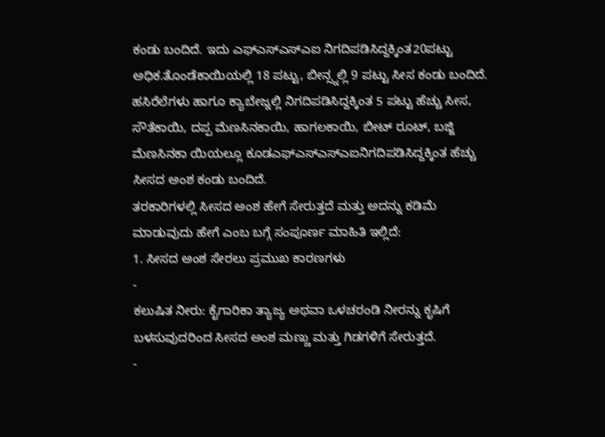ಕಂಡು ಬಂದಿದೆ. ಇದು ಎಫ್ಎಸ್ಎಸ್ಎಐ ನಿಗದಿಪಡಿಸಿದ್ದಕ್ಕಿಂತ20ಪಟ್ಟು ಅಧಿಕ.ತೊಂಡೆಕಾಯಿಯಲ್ಲಿ 18 ಪಟ್ಟು, ಬೀನ್ಸ್ನಲ್ಲಿ 9 ಪಟ್ಟು ಸೀಸ ಕಂಡು ಬಂದಿದೆ. ಹಸಿರೆಲೆಗಳು ಹಾಗೂ ಕ್ಯಾಬೇಜ್ನಲ್ಲಿ ನಿಗದಿಪಡಿಸಿದ್ದಕ್ಕಿಂತ 5 ಪಟ್ಟು ಹೆಚ್ಚು ಸೀಸ, ಸೌತೆಕಾಯಿ, ದಪ್ಪ ಮೆಣಸಿನಕಾಯಿ, ಹಾಗಲಕಾಯಿ, ಬೀಟ್ ರೂಟ್, ಬಜ್ಜಿ ಮೆಣಸಿನಕಾ ಯಿಯಲ್ಲೂ ಕೂಡಎಫ್ಎಸ್ಎಸ್ಎಐನಿಗದಿಪಡಿಸಿದ್ದಕ್ಕಿಂತ ಹೆಚ್ಚು ಸೀಸದ ಅಂಶ ಕಂಡು ಬಂದಿದೆ.
ತರಕಾರಿಗಳಲ್ಲಿ ಸೀಸದ ಅಂಶ ಹೇಗೆ ಸೇರುತ್ತದೆ ಮತ್ತು ಅದನ್ನು ಕಡಿಮೆ ಮಾಡುವುದು ಹೇಗೆ ಎಂಬ ಬಗ್ಗೆ ಸಂಪೂರ್ಣ ಮಾಹಿತಿ ಇಲ್ಲಿದೆ:
1. ಸೀಸದ ಅಂಶ ಸೇರಲು ಪ್ರಮುಖ ಕಾರಣಗಳು
-
ಕಲುಷಿತ ನೀರು: ಕೈಗಾರಿಕಾ ತ್ಯಾಜ್ಯ ಅಥವಾ ಒಳಚರಂಡಿ ನೀರನ್ನು ಕೃಷಿಗೆ ಬಳಸುವುದರಿಂದ ಸೀಸದ ಅಂಶ ಮಣ್ಣು ಮತ್ತು ಗಿಡಗಳಿಗೆ ಸೇರುತ್ತದೆ.
-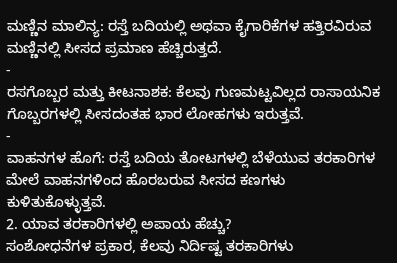ಮಣ್ಣಿನ ಮಾಲಿನ್ಯ: ರಸ್ತೆ ಬದಿಯಲ್ಲಿ ಅಥವಾ ಕೈಗಾರಿಕೆಗಳ ಹತ್ತಿರವಿರುವ ಮಣ್ಣಿನಲ್ಲಿ ಸೀಸದ ಪ್ರಮಾಣ ಹೆಚ್ಚಿರುತ್ತದೆ.
-
ರಸಗೊಬ್ಬರ ಮತ್ತು ಕೀಟನಾಶಕ: ಕೆಲವು ಗುಣಮಟ್ಟವಿಲ್ಲದ ರಾಸಾಯನಿಕ ಗೊಬ್ಬರಗಳಲ್ಲಿ ಸೀಸದಂತಹ ಭಾರ ಲೋಹಗಳು ಇರುತ್ತವೆ.
-
ವಾಹನಗಳ ಹೊಗೆ: ರಸ್ತೆ ಬದಿಯ ತೋಟಗಳಲ್ಲಿ ಬೆಳೆಯುವ ತರಕಾರಿಗಳ ಮೇಲೆ ವಾಹನಗಳಿಂದ ಹೊರಬರುವ ಸೀಸದ ಕಣಗಳು ಕುಳಿತುಕೊಳ್ಳುತ್ತವೆ.
2. ಯಾವ ತರಕಾರಿಗಳಲ್ಲಿ ಅಪಾಯ ಹೆಚ್ಚು?
ಸಂಶೋಧನೆಗಳ ಪ್ರಕಾರ, ಕೆಲವು ನಿರ್ದಿಷ್ಟ ತರಕಾರಿಗಳು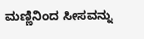ಮಣ್ಣಿನಿಂದ ಸೀಸವನ್ನು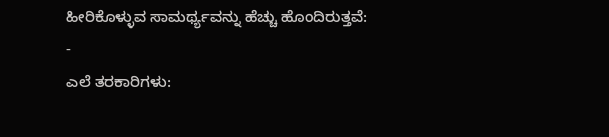ಹೀರಿಕೊಳ್ಳುವ ಸಾಮರ್ಥ್ಯವನ್ನು ಹೆಚ್ಚು ಹೊಂದಿರುತ್ತವೆ:
-
ಎಲೆ ತರಕಾರಿಗಳು: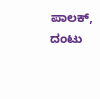ಪಾಲಕ್, ದಂಟು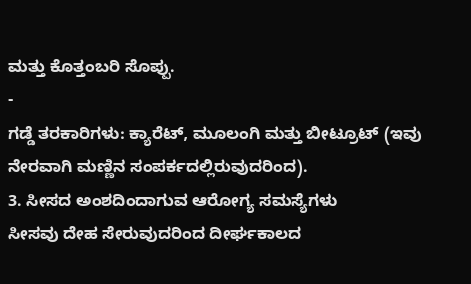ಮತ್ತು ಕೊತ್ತಂಬರಿ ಸೊಪ್ಪು.
-
ಗಡ್ಡೆ ತರಕಾರಿಗಳು: ಕ್ಯಾರೆಟ್, ಮೂಲಂಗಿ ಮತ್ತು ಬೀಟ್ರೂಟ್ (ಇವು ನೇರವಾಗಿ ಮಣ್ಣಿನ ಸಂಪರ್ಕದಲ್ಲಿರುವುದರಿಂದ).
3. ಸೀಸದ ಅಂಶದಿಂದಾಗುವ ಆರೋಗ್ಯ ಸಮಸ್ಯೆಗಳು
ಸೀಸವು ದೇಹ ಸೇರುವುದರಿಂದ ದೀರ್ಘಕಾಲದ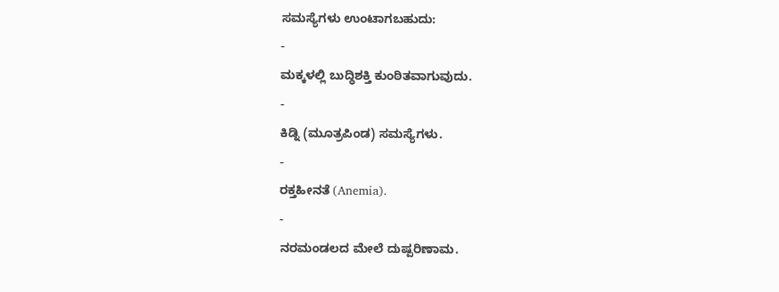ಸಮಸ್ಯೆಗಳು ಉಂಟಾಗಬಹುದು:
-
ಮಕ್ಕಳಲ್ಲಿ ಬುದ್ಧಿಶಕ್ತಿ ಕುಂಠಿತವಾಗುವುದು.
-
ಕಿಡ್ನಿ (ಮೂತ್ರಪಿಂಡ) ಸಮಸ್ಯೆಗಳು.
-
ರಕ್ತಹೀನತೆ (Anemia).
-
ನರಮಂಡಲದ ಮೇಲೆ ದುಷ್ಪರಿಣಾಮ.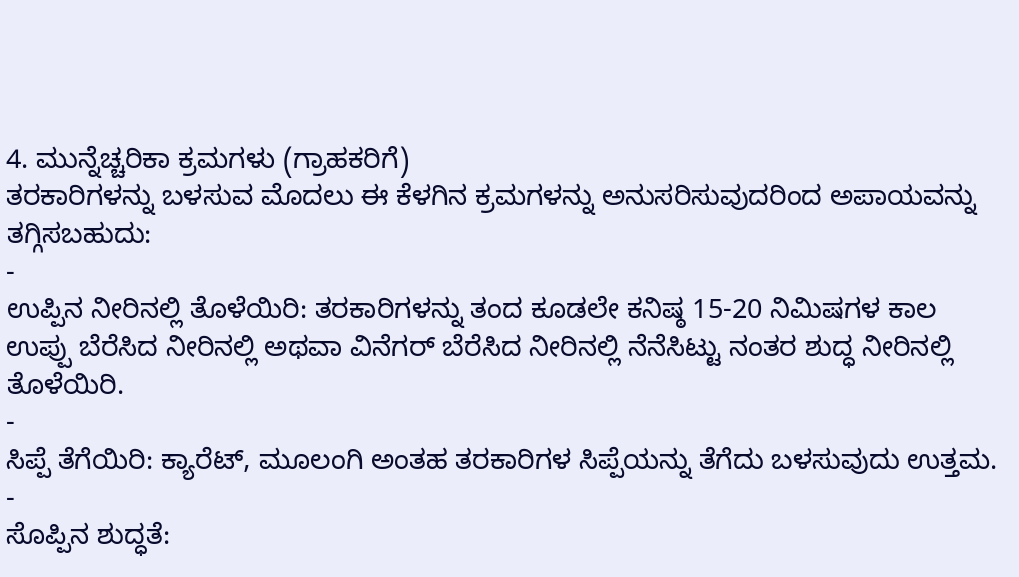4. ಮುನ್ನೆಚ್ಚರಿಕಾ ಕ್ರಮಗಳು (ಗ್ರಾಹಕರಿಗೆ)
ತರಕಾರಿಗಳನ್ನು ಬಳಸುವ ಮೊದಲು ಈ ಕೆಳಗಿನ ಕ್ರಮಗಳನ್ನು ಅನುಸರಿಸುವುದರಿಂದ ಅಪಾಯವನ್ನು ತಗ್ಗಿಸಬಹುದು:
-
ಉಪ್ಪಿನ ನೀರಿನಲ್ಲಿ ತೊಳೆಯಿರಿ: ತರಕಾರಿಗಳನ್ನು ತಂದ ಕೂಡಲೇ ಕನಿಷ್ಠ 15-20 ನಿಮಿಷಗಳ ಕಾಲ ಉಪ್ಪು ಬೆರೆಸಿದ ನೀರಿನಲ್ಲಿ ಅಥವಾ ವಿನೆಗರ್ ಬೆರೆಸಿದ ನೀರಿನಲ್ಲಿ ನೆನೆಸಿಟ್ಟು ನಂತರ ಶುದ್ಧ ನೀರಿನಲ್ಲಿ ತೊಳೆಯಿರಿ.
-
ಸಿಪ್ಪೆ ತೆಗೆಯಿರಿ: ಕ್ಯಾರೆಟ್, ಮೂಲಂಗಿ ಅಂತಹ ತರಕಾರಿಗಳ ಸಿಪ್ಪೆಯನ್ನು ತೆಗೆದು ಬಳಸುವುದು ಉತ್ತಮ.
-
ಸೊಪ್ಪಿನ ಶುದ್ಧತೆ: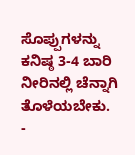ಸೊಪ್ಪುಗಳನ್ನು ಕನಿಷ್ಠ 3-4 ಬಾರಿ ನೀರಿನಲ್ಲಿ ಚೆನ್ನಾಗಿ ತೊಳೆಯಬೇಕು.
-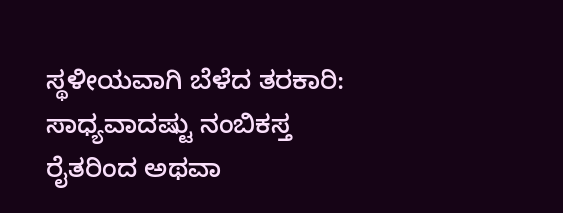ಸ್ಥಳೀಯವಾಗಿ ಬೆಳೆದ ತರಕಾರಿ: ಸಾಧ್ಯವಾದಷ್ಟು ನಂಬಿಕಸ್ತ ರೈತರಿಂದ ಅಥವಾ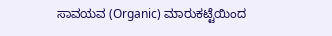ಸಾವಯವ (Organic) ಮಾರುಕಟ್ಟೆಯಿಂದ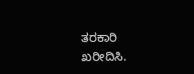ತರಕಾರಿ ಖರೀದಿಸಿ.